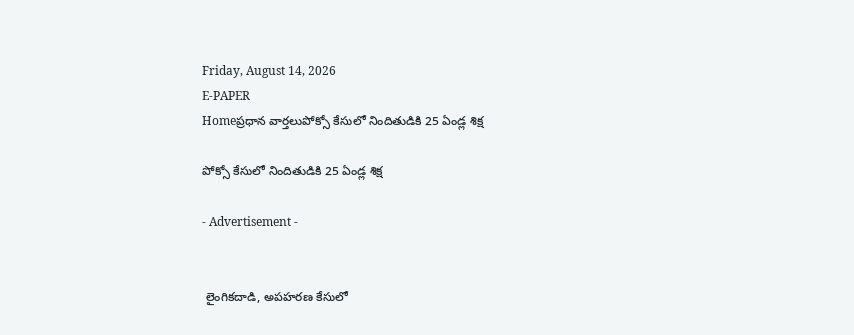Friday, August 14, 2026
E-PAPER
Homeప్రధాన వార్తలుపోక్సో కేసులో నిందితుడికి 25 ఏండ్ల శిక్ష

పోక్సో కేసులో నిందితుడికి 25 ఏండ్ల శిక్ష

- Advertisement -


 లైంగికదాడి, అపహరణ కేసులో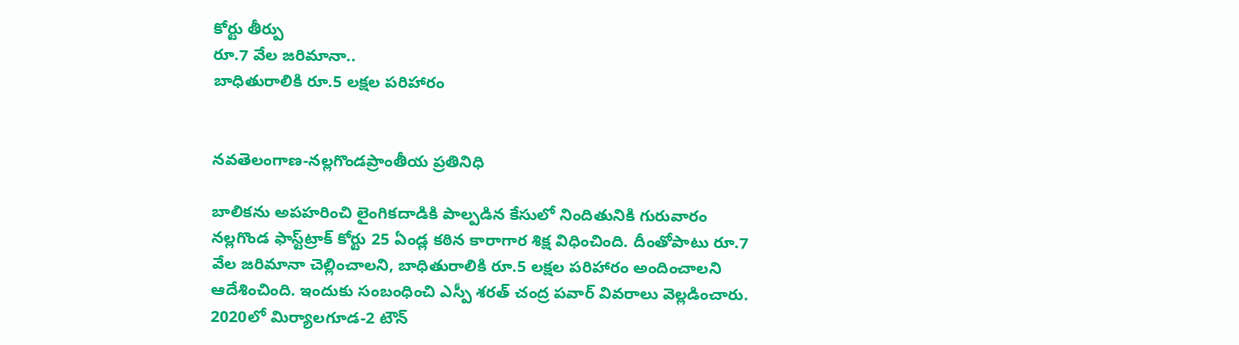కోర్టు తీర్పు
రూ.7 వేల జరిమానా..
బాధితురాలికి రూ.5 లక్షల పరిహారం


నవతెలంగాణ-నల్లగొండప్రాంతీయ ప్రతినిధి

బాలికను అపహరించి లైంగికదాడికి పాల్పడిన కేసులో నిందితునికి గురువారం నల్లగొండ ఫాస్ట్‌ట్రాక్ కోర్టు 25 ఏండ్ల కఠిన కారాగార శిక్ష విధించింది. దీంతోపాటు రూ.7 వేల జరిమానా చెల్లించాలని, బాధితురాలికి రూ.5 లక్షల పరిహారం అందించాలని ఆదేశించింది. ఇందుకు సంబంధించి ఎస్పీ శరత్ చంద్ర పవార్ వివరాలు వెల్లడించారు. 2020లో మిర్యాలగూడ-2 టౌన్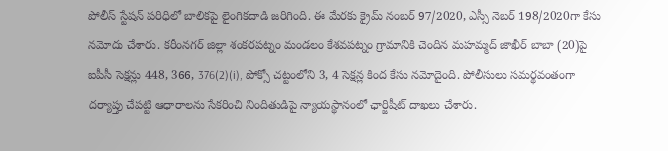పోలీస్ స్టేషన్ పరిధిలో బాలికపై లైంగికదాడి జరిగింది. ఈ మేరకు క్రైమ్ నంబర్ 97/2020, ఎస్సీ నెబర్ 198/2020గా కేసు నమోదు చేశారు. కరీంనగర్ జిల్లా శంకరపట్నం మండలం కేశవపట్నం గ్రామానికి చెందిన మహమ్మద్ జాఖీర్ బాబా (20)పై ఐపీసీ సెక్షన్లు 448, 366, 376(2)(i), పోక్సో చట్టంలోని 3, 4 సెక్షన్ల కింద కేసు నమోదైంది. పోలీసులు సమర్థవంతంగా దర్యాప్తు చేపట్టి ఆధారాలను సేకరించి నిందితుడిపై న్యాయస్థానంలో ఛార్జిషీట్ దాఖలు చేశారు.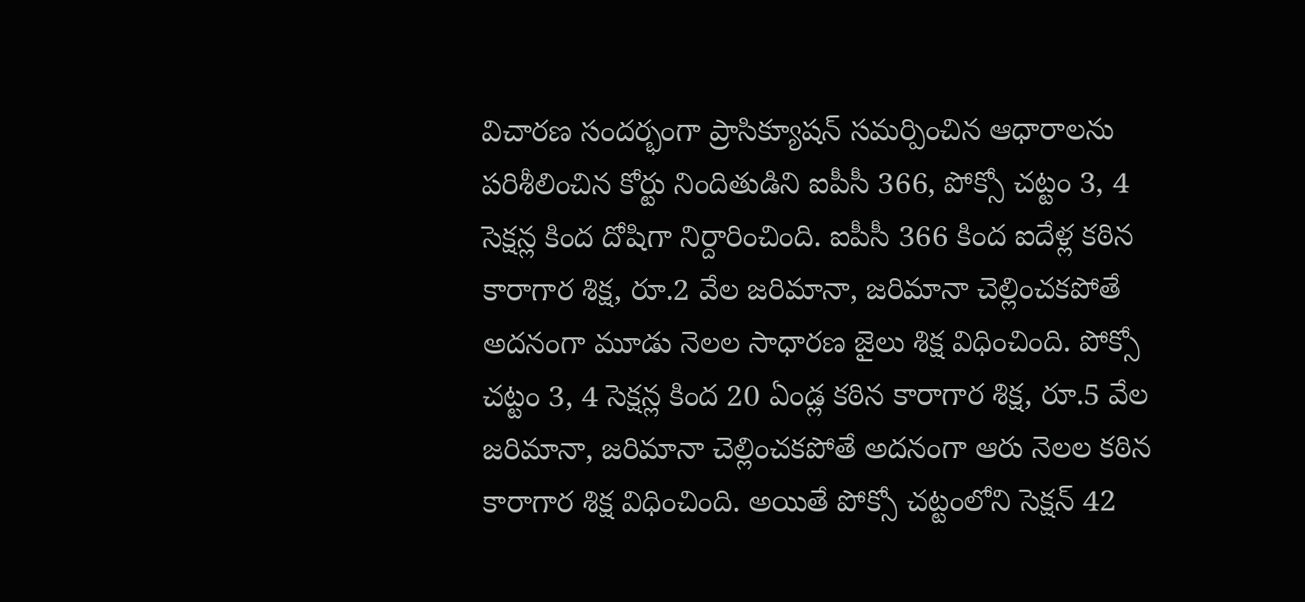విచారణ సందర్భంగా ప్రాసిక్యూషన్ సమర్పించిన ఆధారాలను పరిశీలించిన కోర్టు నిందితుడిని ఐపీసీ 366, పోక్సో చట్టం 3, 4 సెక్షన్ల కింద దోషిగా నిర్దారించింది. ఐపీసీ 366 కింద ఐదేళ్ల కఠిన కారాగార శిక్ష, రూ.2 వేల జరిమానా, జరిమానా చెల్లించకపోతే అదనంగా మూడు నెలల సాధారణ జైలు శిక్ష విధించింది. పోక్సో చట్టం 3, 4 సెక్షన్ల కింద 20 ఏండ్ల కఠిన కారాగార శిక్ష, రూ.5 వేల జరిమానా, జరిమానా చెల్లించకపోతే అదనంగా ఆరు నెలల కఠిన కారాగార శిక్ష విధించింది. అయితే పోక్సో చట్టంలోని సెక్షన్ 42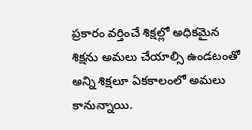ప్రకారం వర్తించే శిక్షల్లో అధికమైన శిక్షను అమలు చేయాల్సి ఉండటంతో అన్ని శిక్షలూ ఏకకాలంలో అమలు కానున్నాయి.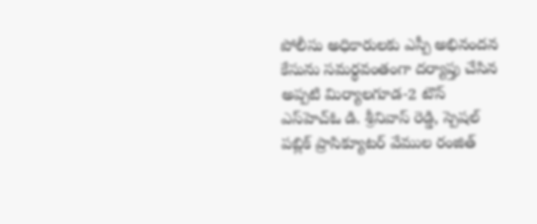పోలీసు అధికారులకు ఎస్పీ అభినందన
కేసును సమర్థవంతంగా దర్యాప్తు చేసిన అప్పటి మిర్యాలగూడ-2 టౌన్ ఎస్‌హెచ్‌ఓ డి. శ్రీనివాస్ రెడ్డి, స్పెషల్ పబ్లిక్ ప్రాసిక్యూటర్ వేముల రంజిత్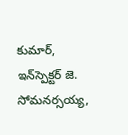కుమార్, ఇన్‌స్పెక్టర్ జె. సోమనర్సయ్య,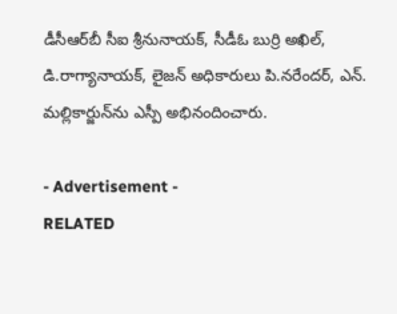డీసీఆర్‌బీ సీఐ శ్రీనునాయక్, సీడీఓ బుర్రి అఖిల్, డి.రాగ్యానాయక్, లైజన్ అధికారులు పి.నరేందర్, ఎన్. మల్లికార్జున్‌ను ఎస్పీ అభినందించారు.

- Advertisement -
RELATED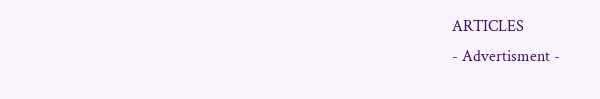ARTICLES
- Advertisment -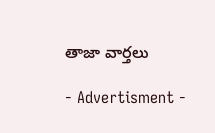తాజా వార్తలు

- Advertisment -